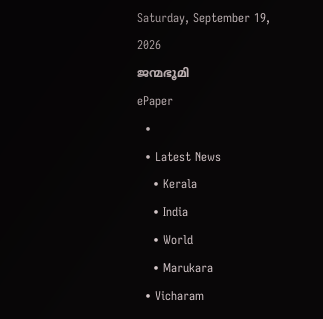Saturday, September 19, 2026
ജന്മഭൂമി
ePaper
  •
  • Latest News
    • Kerala
    • India
    • World
    • Marukara
  • Vicharam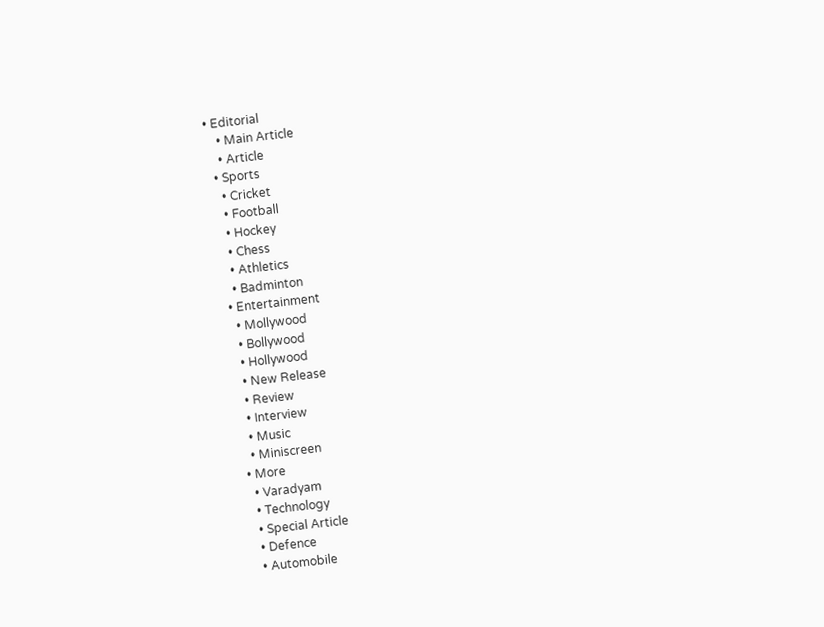• Editorial
    • Main Article
    • Article
  • Sports
    • Cricket
    • Football
    • Hockey
    • Chess
    • Athletics
    • Badminton
  • Entertainment
    • Mollywood
    • Bollywood
    • Hollywood
    • New Release
    • Review
    • Interview
    • Music
    • Miniscreen
  • More
    • Varadyam
    • Technology
    • Special Article
    • Defence
    • Automobile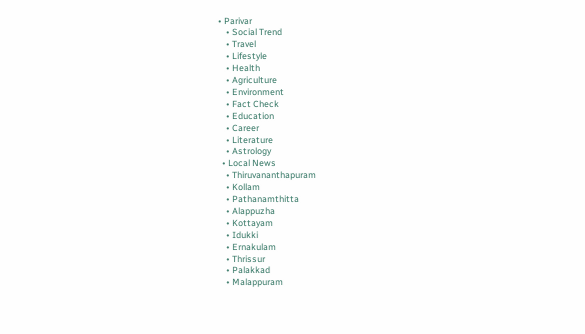• Parivar
    • Social Trend
    • Travel
    • Lifestyle
    • Health
    • Agriculture
    • Environment
    • Fact Check
    • Education
    • Career
    • Literature
    • Astrology
  • Local News
    • Thiruvananthapuram
    • Kollam
    • Pathanamthitta
    • Alappuzha
    • Kottayam
    • Idukki
    • Ernakulam
    • Thrissur
    • Palakkad
    • Malappuram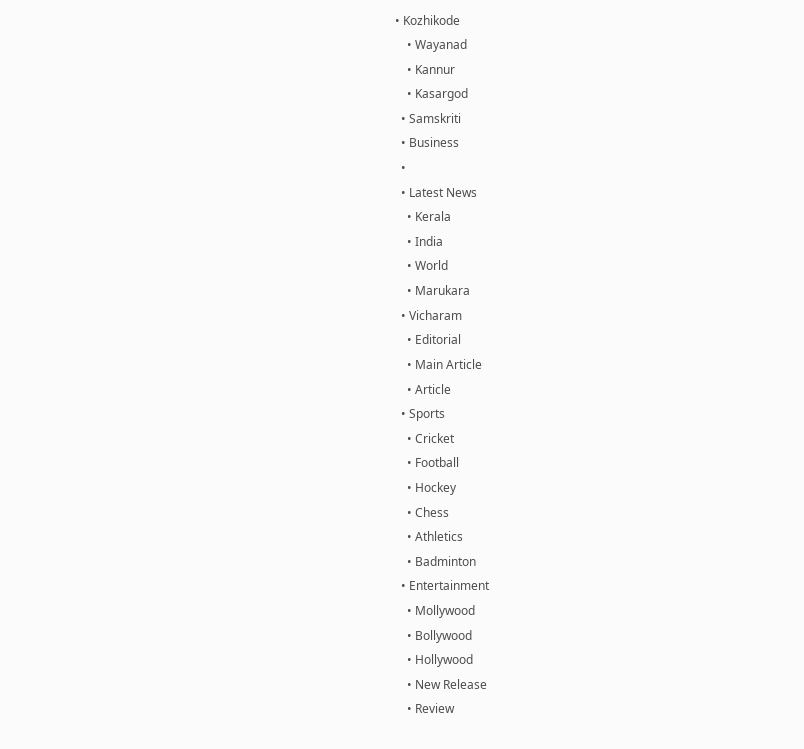• Kozhikode
    • Wayanad
    • Kannur
    • Kasargod
  • Samskriti
  • Business
  •
  • Latest News
    • Kerala
    • India
    • World
    • Marukara
  • Vicharam
    • Editorial
    • Main Article
    • Article
  • Sports
    • Cricket
    • Football
    • Hockey
    • Chess
    • Athletics
    • Badminton
  • Entertainment
    • Mollywood
    • Bollywood
    • Hollywood
    • New Release
    • Review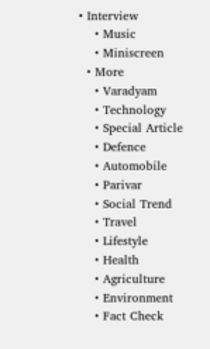• Interview
    • Music
    • Miniscreen
  • More
    • Varadyam
    • Technology
    • Special Article
    • Defence
    • Automobile
    • Parivar
    • Social Trend
    • Travel
    • Lifestyle
    • Health
    • Agriculture
    • Environment
    • Fact Check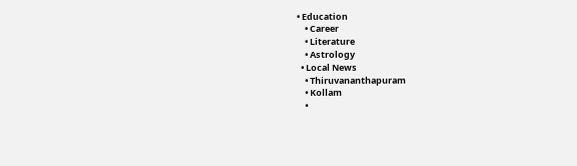• Education
    • Career
    • Literature
    • Astrology
  • Local News
    • Thiruvananthapuram
    • Kollam
    •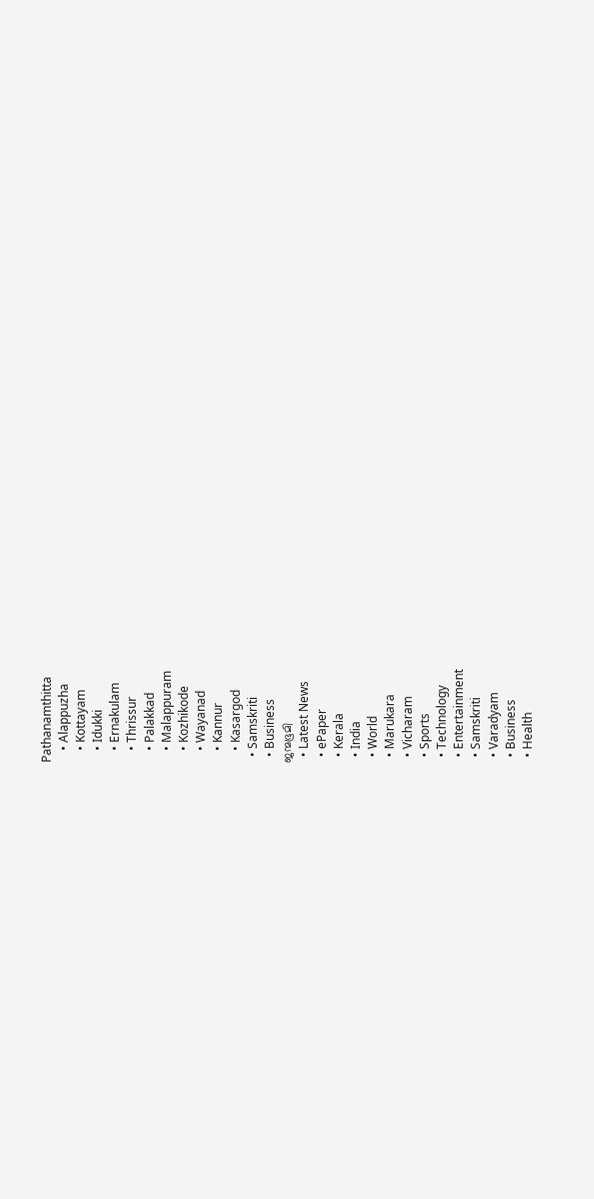Pathanamthitta
    • Alappuzha
    • Kottayam
    • Idukki
    • Ernakulam
    • Thrissur
    • Palakkad
    • Malappuram
    • Kozhikode
    • Wayanad
    • Kannur
    • Kasargod
  • Samskriti
  • Business
ജന്മഭൂമി
  • Latest News
  • ePaper
  • Kerala
  • India
  • World
  • Marukara
  • Vicharam
  • Sports
  • Technology
  • Entertainment
  • Samskriti
  • Varadyam
  • Business
  • Health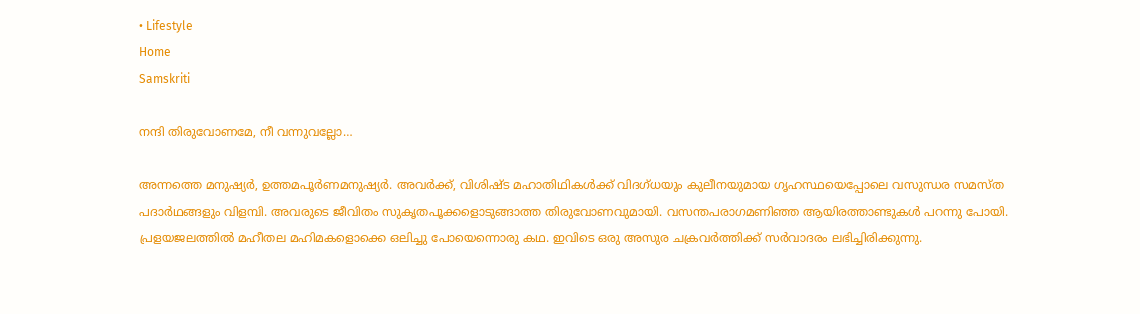• Lifestyle
Home
Samskriti

നന്ദി തിരുവോണമേ, നീ വന്നുവല്ലോ…

അന്നത്തെ മനുഷ്യര്‍, ഉത്തമപൂര്‍ണമനുഷ്യര്‍. അവര്‍ക്ക്, വിശിഷ്ട മഹാതിഥികള്‍ക്ക് വിദഗ്ധയും കുലീനയുമായ ഗൃഹസ്ഥയെപ്പോലെ വസുന്ധര സമസ്ത പദാര്‍ഥങ്ങളും വിളമ്പി. അവരുടെ ജീവിതം സുകൃതപൂക്കളൊടുങ്ങാത്ത തിരുവോണവുമായി. വസന്തപരാഗമണിഞ്ഞ ആയിരത്താണ്ടുകള്‍ പറന്നു പോയി. പ്രളയജലത്തില്‍ മഹീതല മഹിമകളൊക്കെ ഒലിച്ചു പോയെന്നൊരു കഥ. ഇവിടെ ഒരു അസുര ചക്രവര്‍ത്തിക്ക് സര്‍വാദരം ലഭിച്ചിരിക്കുന്നു.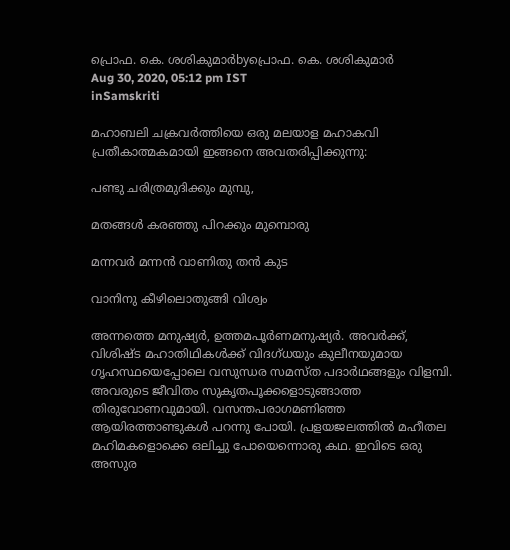പ്രൊഫ. കെ. ശശികുമാര്‍byപ്രൊഫ. കെ. ശശികുമാര്‍
Aug 30, 2020, 05:12 pm IST
inSamskriti

മഹാബലി ചക്രവര്‍ത്തിയെ ഒരു മലയാള മഹാകവി പ്രതീകാത്മകമായി ഇങ്ങനെ അവതരിപ്പിക്കുന്നു:

പണ്ടു ചരിത്രമുദിക്കും മുമ്പു,

മതങ്ങള്‍ കരഞ്ഞു പിറക്കും മുമ്പൊരു

മന്നവര്‍ മന്നന്‍ വാണിതു തന്‍ കുട

വാനിനു കീഴിലൊതുങ്ങി വിശ്വം

അന്നത്തെ മനുഷ്യര്‍, ഉത്തമപൂര്‍ണമനുഷ്യര്‍. അവര്‍ക്ക്, വിശിഷ്ട മഹാതിഥികള്‍ക്ക് വിദഗ്ധയും കുലീനയുമായ ഗൃഹസ്ഥയെപ്പോലെ വസുന്ധര സമസ്ത പദാര്‍ഥങ്ങളും വിളമ്പി. അവരുടെ ജീവിതം സുകൃതപൂക്കളൊടുങ്ങാത്ത തിരുവോണവുമായി. വസന്തപരാഗമണിഞ്ഞ ആയിരത്താണ്ടുകള്‍ പറന്നു പോയി. പ്രളയജലത്തില്‍ മഹീതല മഹിമകളൊക്കെ ഒലിച്ചു പോയെന്നൊരു കഥ. ഇവിടെ ഒരു അസുര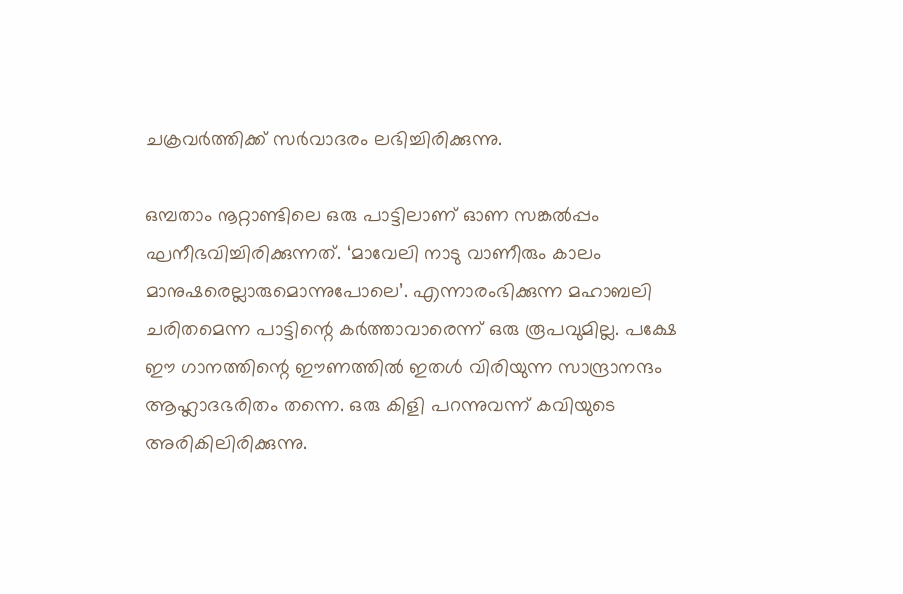ചക്രവര്‍ത്തിക്ക് സര്‍വാദരം ലഭിച്ചിരിക്കുന്നു.

ഒമ്പതാം നൂറ്റാണ്ടിലെ ഒരു പാട്ടിലാണ് ഓണ സങ്കല്‍പ്പം ഘനീഭവിച്ചിരിക്കുന്നത്. ‘മാവേലി നാടു വാണീരും കാലം മാനുഷരെല്ലാരുമൊന്നുപോലെ’. എന്നാരംഭിക്കുന്ന മഹാബലി ചരിതമെന്ന പാട്ടിന്റെ കര്‍ത്താവാരെന്ന് ഒരു രൂപവുമില്ല. പക്ഷേ ഈ ഗാനത്തിന്റെ ഈണത്തില്‍ ഇതള്‍ വിരിയുന്ന സാന്ദ്രാനന്ദം ആഹ്ലാദഭരിതം തന്നെ. ഒരു കിളി പറന്നുവന്ന് കവിയുടെ അരികിലിരിക്കുന്നു.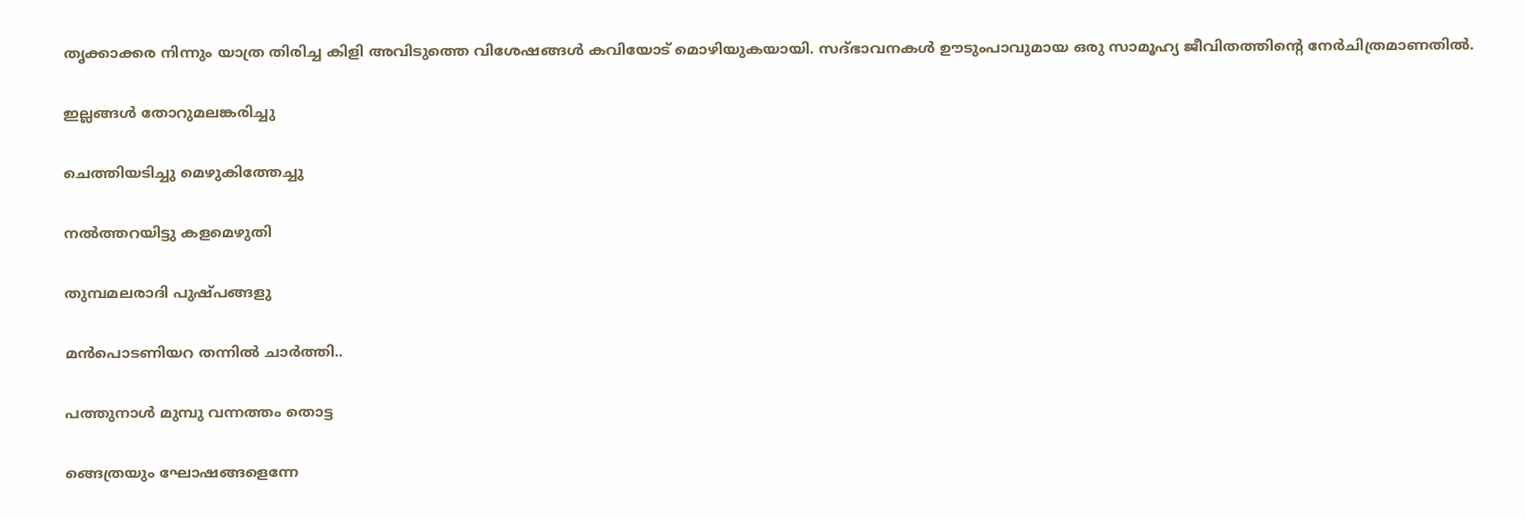തൃക്കാക്കര നിന്നും യാത്ര തിരിച്ച കിളി അവിടുത്തെ വിശേഷങ്ങള്‍ കവിയോട് മൊഴിയുകയായി. സദ്ഭാവനകള്‍ ഊടുംപാവുമായ ഒരു സാമൂഹ്യ ജീവിതത്തിന്റെ നേര്‍ചിത്രമാണതില്‍.

ഇല്ലങ്ങള്‍ തോറുമലങ്കരിച്ചു

ചെത്തിയടിച്ചു മെഴുകിത്തേച്ചു

നല്‍ത്തറയിട്ടു കളമെഴുതി

തുമ്പമലരാദി പുഷ്പങ്ങളു

മന്‍പൊടണിയറ തന്നില്‍ ചാര്‍ത്തി..

പത്തുനാള്‍ മുമ്പു വന്നത്തം തൊട്ട

ങ്ങെത്രയും ഘോഷങ്ങളെന്നേ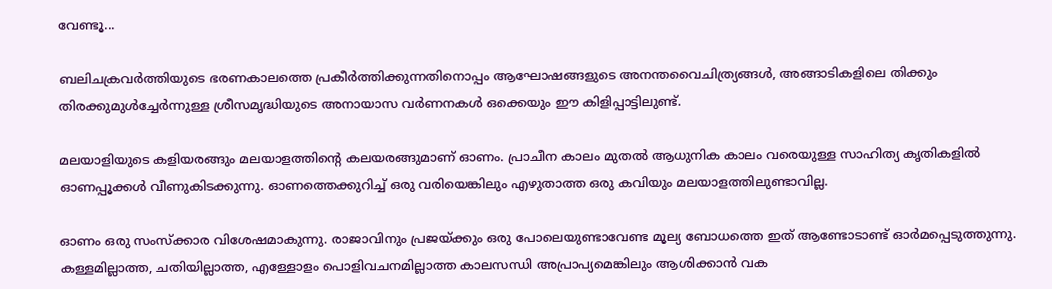വേണ്ടൂ...

ബലിചക്രവര്‍ത്തിയുടെ ഭരണകാലത്തെ പ്രകീര്‍ത്തിക്കുന്നതിനൊപ്പം ആഘോഷങ്ങളുടെ അനന്തവൈചിത്ര്യങ്ങള്‍, അങ്ങാടികളിലെ തിക്കും തിരക്കുമുള്‍ച്ചേര്‍ന്നുള്ള ശ്രീസമൃദ്ധിയുടെ അനായാസ വര്‍ണനകള്‍ ഒക്കെയും ഈ കിളിപ്പാട്ടിലുണ്ട്.

മലയാളിയുടെ കളിയരങ്ങും മലയാളത്തിന്റെ കലയരങ്ങുമാണ് ഓണം. പ്രാചീന കാലം മുതല്‍ ആധുനിക കാലം വരെയുള്ള സാഹിത്യ കൃതികളില്‍ ഓണപ്പൂക്കള്‍ വീണുകിടക്കുന്നു. ഓണത്തെക്കുറിച്ച് ഒരു വരിയെങ്കിലും എഴുതാത്ത ഒരു കവിയും മലയാളത്തിലുണ്ടാവില്ല.

ഓണം ഒരു സംസ്‌ക്കാര വിശേഷമാകുന്നു. രാജാവിനും പ്രജയ്‌ക്കും ഒരു പോലെയുണ്ടാവേണ്ട മൂല്യ ബോധത്തെ ഇത് ആണ്ടോടാണ്ട് ഓര്‍മപ്പെടുത്തുന്നു. കള്ളമില്ലാത്ത, ചതിയില്ലാത്ത, എള്ളോളം പൊളിവചനമില്ലാത്ത കാലസന്ധി അപ്രാപ്യമെങ്കിലും ആശിക്കാന്‍ വക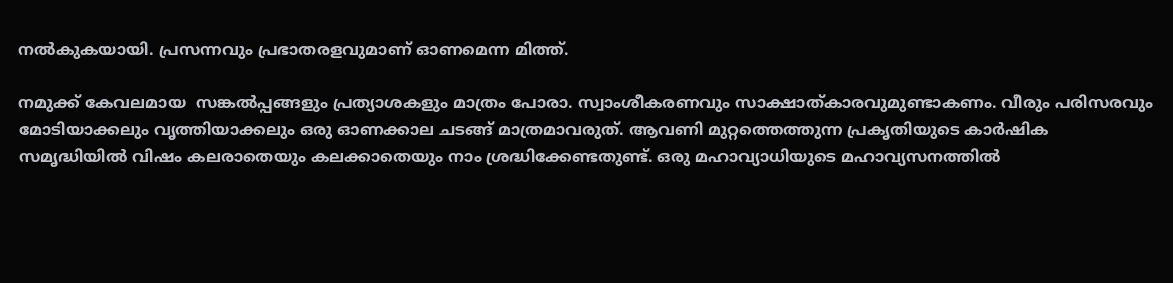നല്‍കുകയായി. പ്രസന്നവും പ്രഭാതരളവുമാണ് ഓണമെന്ന മിത്ത്.

നമുക്ക് കേവലമായ  സങ്കല്‍പ്പങ്ങളും പ്രത്യാശകളും മാത്രം പോരാ. സ്വാംശീകരണവും സാക്ഷാത്കാരവുമുണ്ടാകണം. വീരും പരിസരവും മോടിയാക്കലും വൃത്തിയാക്കലും ഒരു ഓണക്കാല ചടങ്ങ് മാത്രമാവരുത്. ആവണി മുറ്റത്തെത്തുന്ന പ്രകൃതിയുടെ കാര്‍ഷിക സമൃദ്ധിയില്‍ വിഷം കലരാതെയും കലക്കാതെയും നാം ശ്രദ്ധിക്കേണ്ടതുണ്ട്. ഒരു മഹാവ്യാധിയുടെ മഹാവ്യസനത്തില്‍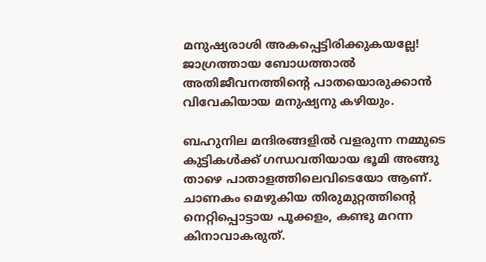മനുഷ്യരാശി അകപ്പെട്ടിരിക്കുകയല്ലേ!  ജാഗ്രത്തായ ബോധത്താല്‍ അതിജീവനത്തിന്റെ പാതയൊരുക്കാന്‍ വിവേകിയായ മനുഷ്യനു കഴിയും.

ബഹുനില മന്ദിരങ്ങളില്‍ വളരുന്ന നമ്മുടെ കുട്ടികള്‍ക്ക് ഗന്ധവതിയായ ഭൂമി അങ്ങു താഴെ പാതാളത്തിലെവിടെയോ ആണ്. ചാണകം മെഴുകിയ തിരുമുറ്റത്തിന്റെ നെറ്റിപ്പൊട്ടായ പൂക്കളം, കണ്ടു മറന്ന കിനാവാകരുത്.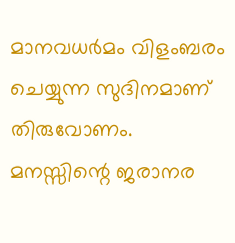മാനവധര്‍മം വിളംബരം ചെയ്യുന്ന സുദിനമാണ് തിരുവോണം. മനസ്സിന്റെ ജരാനര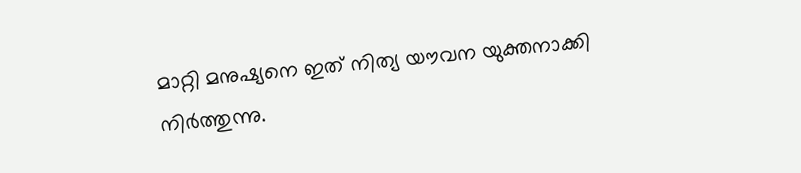മാറ്റി മനുഷ്യനെ ഇത് നിത്യ യൗവന യുക്തനാക്കി നിര്‍ത്തുന്നു.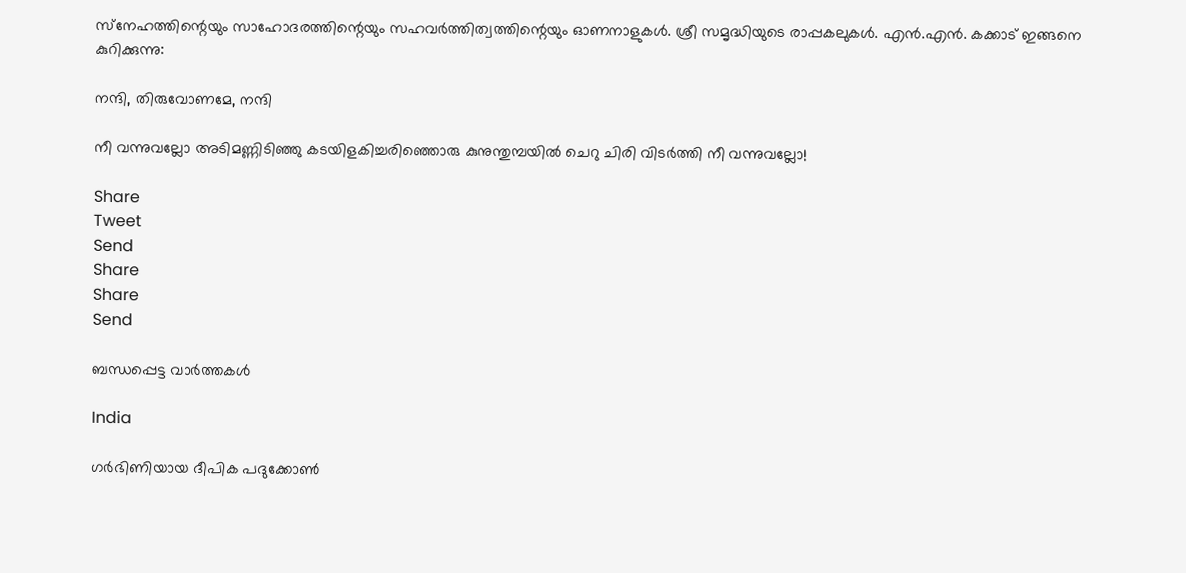സ്‌നേഹത്തിന്റെയും സാഹോദരത്തിന്റെയും സഹവര്‍ത്തിത്വത്തിന്റെയും ഓണനാളുകള്‍. ശ്രീ സമൃദ്ധിയുടെ രാപ്പകലുകള്‍. എന്‍.എന്‍. കക്കാട് ഇങ്ങനെ കുറിക്കുന്നു:

നന്ദി, തിരുവോണമേ, നന്ദി

നീ വന്നുവല്ലോ അടിമണ്ണിടിഞ്ഞു കടയിളകിച്ചരിഞ്ഞൊരു കുനുന്തുമ്പയില്‍ ചെറു ചിരി വിടര്‍ത്തി നീ വന്നുവല്ലോ!

Share
Tweet
Send
Share
Share
Send

ബന്ധപ്പെട്ട വാര്‍ത്തകള്‍

India

ഗര്‍ഭിണിയായ ദീപിക പദുക്കോണ്‍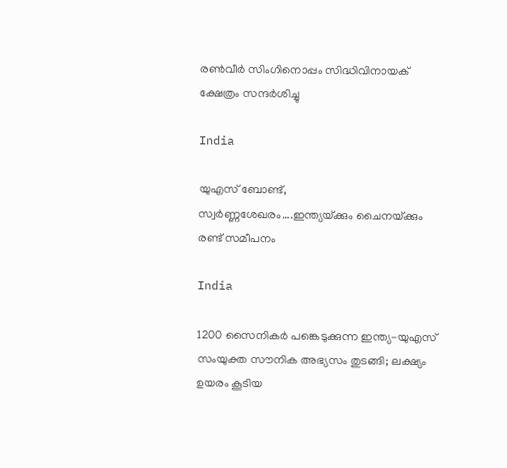രണ്‍വീര്‍ സിംഗിനൊപ്പം സിദ്ധിവിനായക് ക്ഷേത്രം സന്ദര്‍ശിച്ചു

India

യുഎസ് ബോണ്ട്, സ്വര്‍ണ്ണശേഖരം….ഇന്ത്യയ്‌ക്കും ചൈനയ്‌ക്കും രണ്ട് സമീപനം

India

1200 സൈനികര്‍ പങ്കെടുക്കുന്ന ഇന്ത്യ-യുഎസ് സംയുക്ത സൗനിക അഭ്യസം തുടങ്ങി; ലക്ഷ്യം ഉയരം കൂടിയ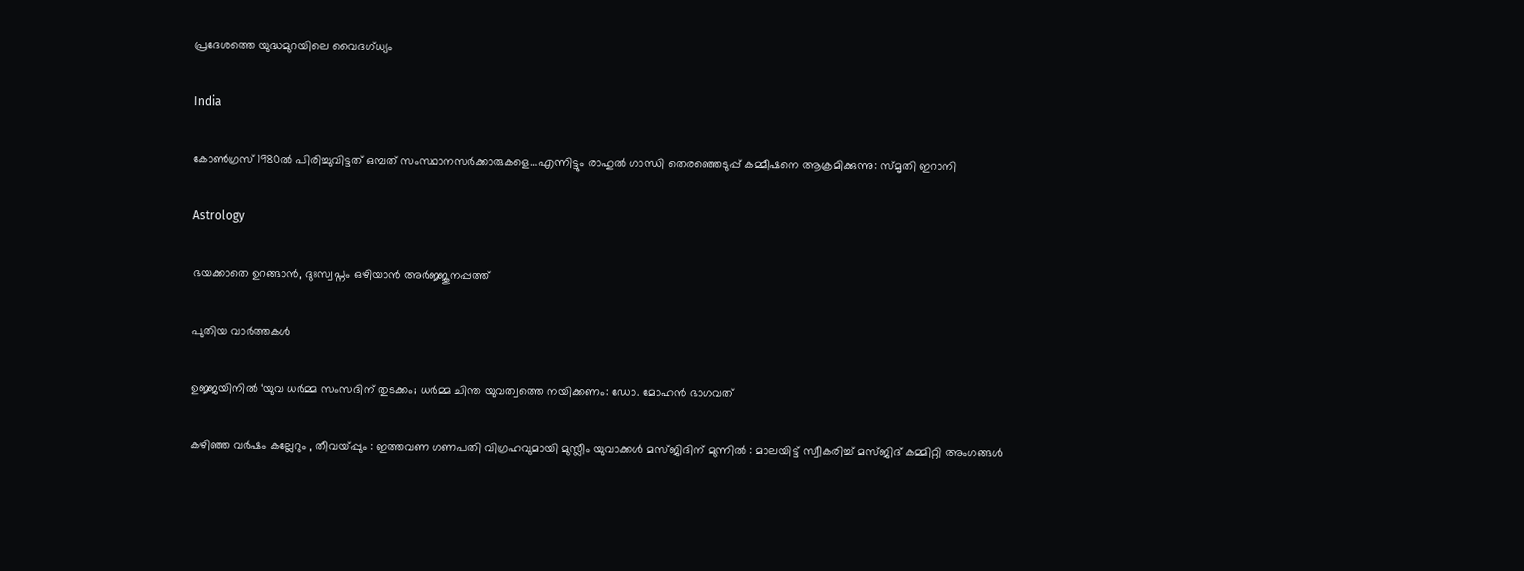പ്രദേശത്തെ യുദ്ധമുറയിലെ‍ വൈദഗ്ധ്യം

India

കോണ്‍ഗ്രസ് 1980ല്‍ പിരിച്ചുവിട്ടത് ഒമ്പത് സംസ്ഥാനസര്‍ക്കാരുകളെ…എന്നിട്ടും രാഹുല്‍ ഗാന്ധി തെരഞ്ഞെടുപ്പ് കമ്മീഷനെ ആക്രമിക്കുന്നു: സ്മൃതി ഇറാനി

Astrology

ഭയക്കാതെ ഉറങ്ങാൻ, ദുഃസ്വപ്നം ഒഴിയാൻ അർജ്ജുനപ്പത്ത്

പുതിയ വാര്‍ത്തകള്‍

ഉജ്ജയിനിൽ ‘യുവ ധർമ്മ സംസദിന് തുടക്കം; ധർമ്മ ചിന്ത യുവത്വത്തെ നയിക്കണം: ഡോ. മോഹൻ ഭാഗവത്

കഴിഞ്ഞ വർഷം കല്ലേറും , തീവയ്‌പ്പും : ഇത്തവണ ഗണപതി വിഗ്രഹവുമായി മുസ്ലീം യുവാക്കൾ മസ്ജിദിന് മുന്നിൽ : മാലയിട്ട് സ്വീകരിച്ച് മസ്ജിദ് കമ്മിറ്റി അംഗങ്ങൾ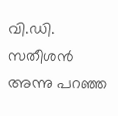വി.ഡി. സതീശന്‍ അന്നു പറഞ്ഞ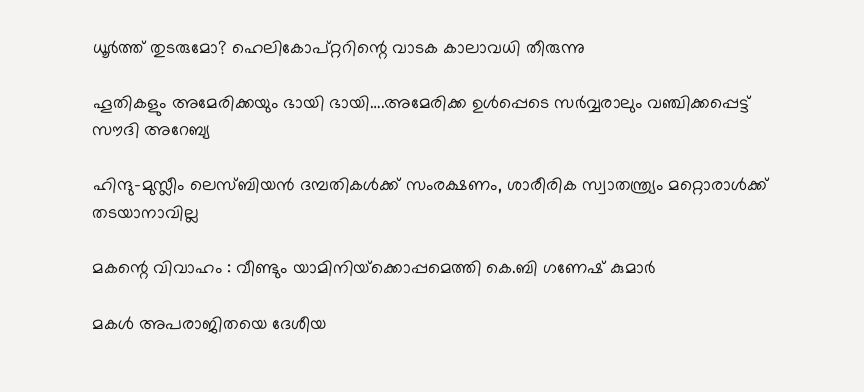ധൂര്‍ത്ത് തുടരുമോ? ഹെലികോപ്റ്ററിന്റെ വാടക കാലാവധി തീരുന്നു

ഹൂതികളും അമേരിക്കയും ഭായി ഭായി….അമേരിക്ക ഉള്‍പ്പെടെ സര്‍വ്വരാലും വഞ്ചിക്കപ്പെട്ട് സൗദി അറേബ്യ

ഹിന്ദു-മുസ്ലീം ലെസ്ബിയന്‍ ദമ്പതികള്‍ക്ക് സംരക്ഷണം, ശാരീരിക സ്വാതന്ത്ര്യം മറ്റൊരാള്‍ക്ക് തടയാനാവില്ല

മകന്റെ വിവാഹം : വീണ്ടും യാമിനിയ്‌ക്കൊപ്പമെത്തി കെ.ബി ഗണേഷ് കുമാർ

മകള്‍ അപരാജിതയെ ദേശീയ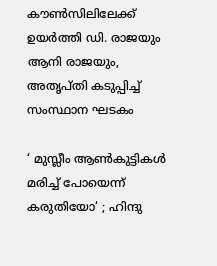കൗണ്‍സിലിലേക്ക് ഉയര്‍ത്തി ഡി. രാജയും ആനി രാജയും, അതൃപ്തി കടുപ്പിച്ച് സംസ്ഥാന ഘടകം

‘ മുസ്ലീം ആൺകുട്ടികൾ മരിച്ച് പോയെന്ന് കരുതിയോ‘ ; ഹിന്ദു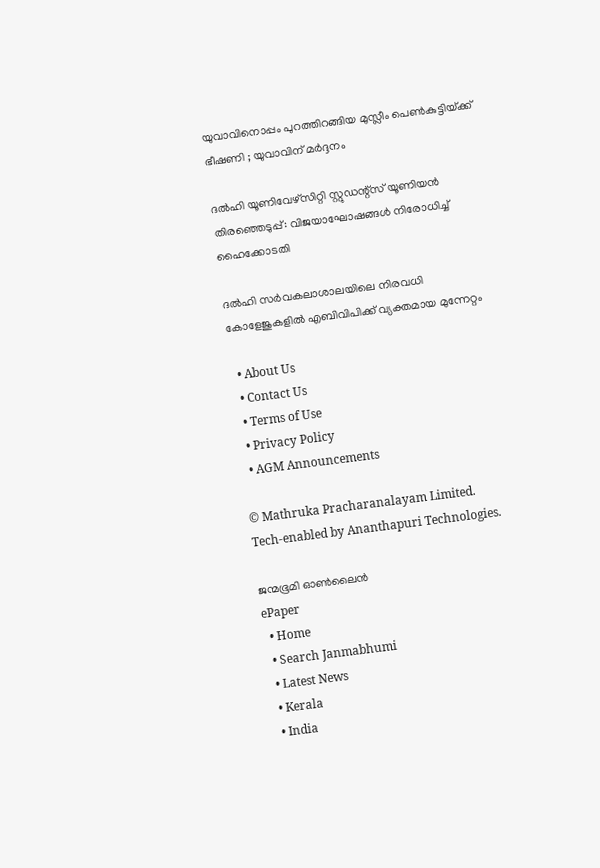യുവാവിനൊപ്പം പുറത്തിറങ്ങിയ മുസ്ലീം പെൺകുട്ടിയ്‌ക്ക് ഭീഷണി ; യുവാവിന് മർദ്ദനം

ദല്‍ഹി യൂണിവേഴ്‌സിറ്റി സ്റ്റുഡന്റ്‌സ് യൂണിയന്‍ തിരഞ്ഞെടുപ്പ്: വിജയാഘോഷങ്ങള്‍ നിരോധിച്ച് ഹൈക്കോടതി

ദല്‍ഹി സര്‍വകലാശാലയിലെ നിരവധി കോളേജുകളില്‍ എബിവിപിക്ക് വ്യക്തമായ മുന്നേറ്റം

  • About Us
  • Contact Us
  • Terms of Use
  • Privacy Policy
  • AGM Announcements

© Mathruka Pracharanalayam Limited.
Tech-enabled by Ananthapuri Technologies.

ജന്മഭൂമി ഓണ്‍ലൈന്‍
ePaper
  • Home
  • Search Janmabhumi
  • Latest News
  • Kerala
  • India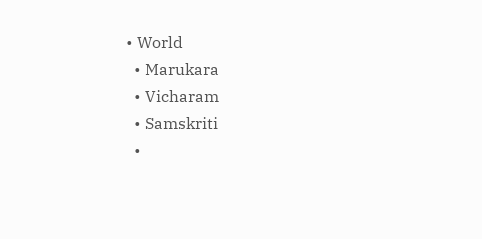• World
  • Marukara
  • Vicharam
  • Samskriti
  •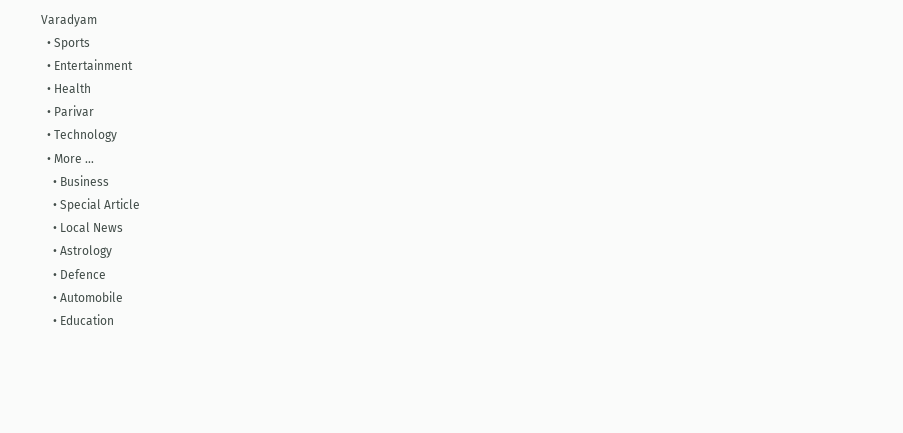Varadyam
  • Sports
  • Entertainment
  • Health
  • Parivar
  • Technology
  • More …
    • Business
    • Special Article
    • Local News
    • Astrology
    • Defence
    • Automobile
    • Education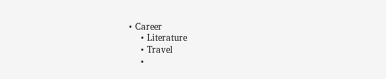• Career
    • Literature
    • Travel
    •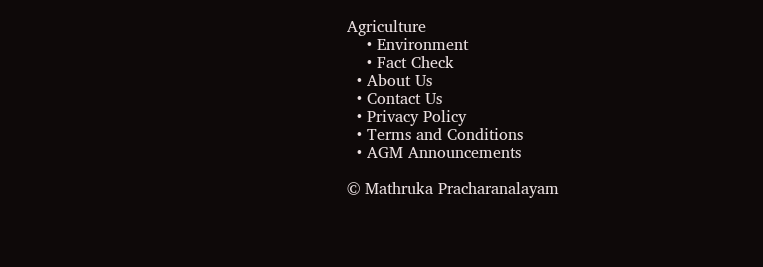Agriculture
    • Environment
    • Fact Check
  • About Us
  • Contact Us
  • Privacy Policy
  • Terms and Conditions
  • AGM Announcements

© Mathruka Pracharanalayam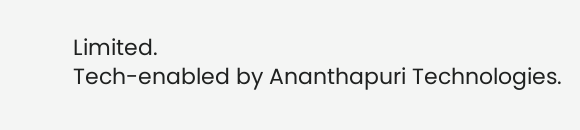Limited.
Tech-enabled by Ananthapuri Technologies.